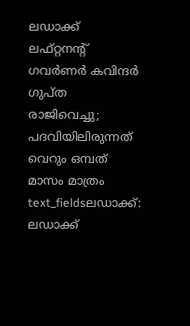ലഡാക്ക് ലഫ്റ്റനന്റ് ഗവർണർ കവിന്ദർ ഗുപ്ത രാജിവെച്ചു; പദവിയിലിരുന്നത് വെറും ഒമ്പത് മാസം മാത്രം
text_fieldsലഡാക്ക്: ലഡാക്ക്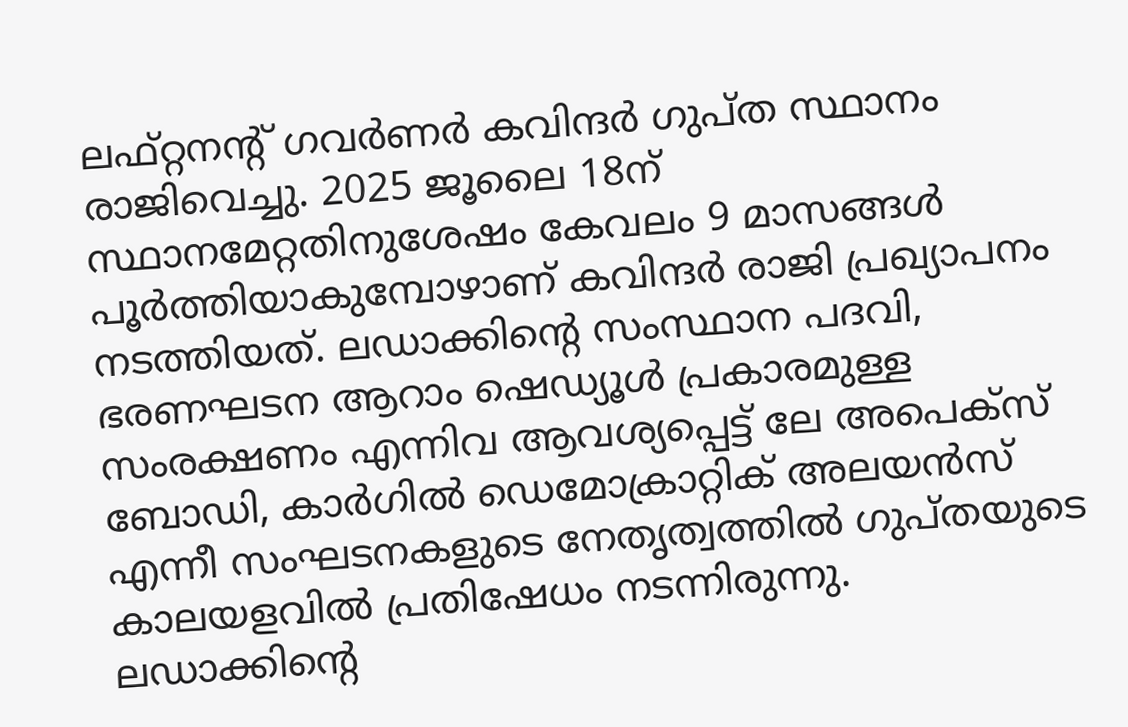ലഫ്റ്റനന്റ് ഗവർണർ കവിന്ദർ ഗുപ്ത സ്ഥാനം രാജിവെച്ചു. 2025 ജൂലൈ 18ന് സ്ഥാനമേറ്റതിനുശേഷം കേവലം 9 മാസങ്ങൾ പൂർത്തിയാകുമ്പോഴാണ് കവിന്ദർ രാജി പ്രഖ്യാപനം നടത്തിയത്. ലഡാക്കിന്റെ സംസ്ഥാന പദവി, ഭരണഘടന ആറാം ഷെഡ്യൂൾ പ്രകാരമുള്ള സംരക്ഷണം എന്നിവ ആവശ്യപ്പെട്ട് ലേ അപെക്സ് ബോഡി, കാർഗിൽ ഡെമോക്രാറ്റിക് അലയൻസ് എന്നീ സംഘടനകളുടെ നേതൃത്വത്തിൽ ഗുപ്തയുടെ കാലയളവിൽ പ്രതിഷേധം നടന്നിരുന്നു.
ലഡാക്കിന്റെ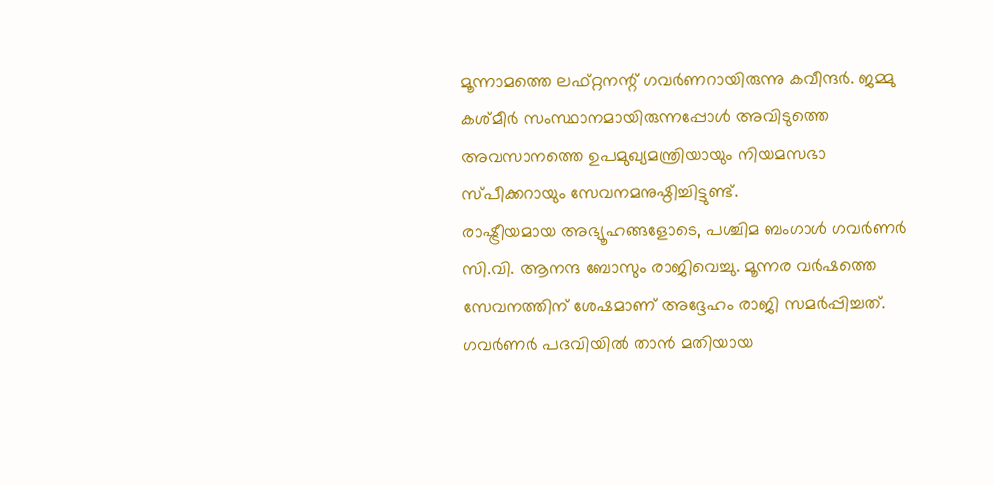മൂന്നാമത്തെ ലഫ്റ്റനന്റ് ഗവർണറായിരുന്നു കവീന്ദർ. ജമ്മു കശ്മീർ സംസ്ഥാനമായിരുന്നപ്പോൾ അവിടുത്തെ അവസാനത്തെ ഉപമുഖ്യമന്ത്രിയായും നിയമസഭാ സ്പീക്കറായും സേവനമനുഷ്ഠിച്ചിട്ടുണ്ട്.
രാഷ്ട്രീയമായ അഭ്യൂഹങ്ങളോടെ, പശ്ചിമ ബംഗാൾ ഗവർണർ സി.വി. ആനന്ദ ബോസും രാജിവെച്ചു. മൂന്നര വർഷത്തെ സേവനത്തിന് ശേഷമാണ് അദ്ദേഹം രാജി സമർപ്പിച്ചത്. ഗവർണർ പദവിയിൽ താൻ മതിയായ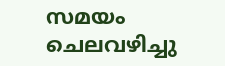സമയം ചെലവഴിച്ചു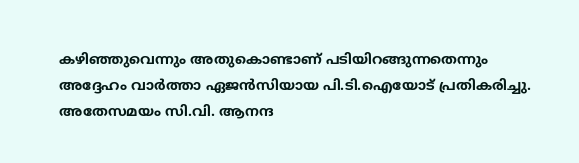കഴിഞ്ഞുവെന്നും അതുകൊണ്ടാണ് പടിയിറങ്ങുന്നതെന്നും അദ്ദേഹം വാർത്താ ഏജൻസിയായ പി.ടി.ഐയോട് പ്രതികരിച്ചു.
അതേസമയം സി.വി. ആനന്ദ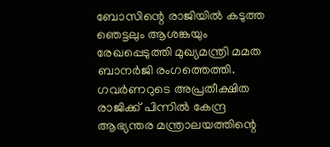ബോസിന്റെ രാജിയിൽ കടുത്ത ഞെട്ടലും ആശങ്കയും രേഖപ്പെടുത്തി മുഖ്യമന്ത്രി മമത ബാനർജി രംഗത്തെത്തി. ഗവർണറുടെ അപ്രതീക്ഷിത രാജിക്ക് പിന്നിൽ കേന്ദ്ര ആഭ്യന്തര മന്ത്രാലയത്തിന്റെ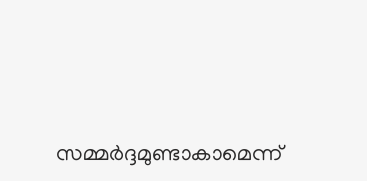സമ്മർദ്ദമുണ്ടാകാമെന്ന്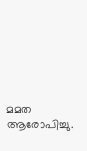മമത ആരോപിച്ചു.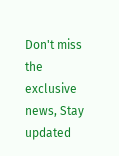Don't miss the exclusive news, Stay updated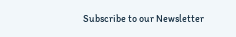Subscribe to our Newsletter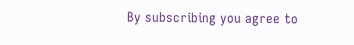By subscribing you agree to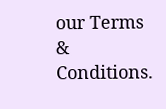our Terms & Conditions.